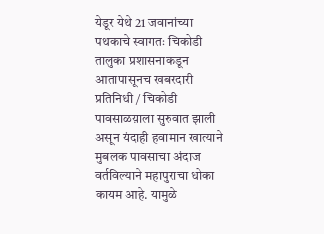येडूर येथे 21 जवानांच्या पथकाचे स्वागतः चिकोडी तालुका प्रशासनाकडून आतापासूनच खबरदारी
प्रतिनिधी / चिकोडी
पावसाळय़ाला सुरुवात झाली असून यंदाही हवामान खात्याने मुबलक पावसाचा अंदाज वर्तविल्याने महापुराचा धोका कायम आहे. यामुळे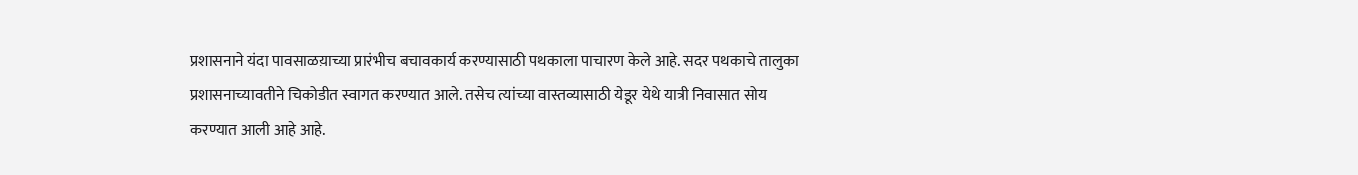प्रशासनाने यंदा पावसाळय़ाच्या प्रारंभीच बचावकार्य करण्यासाठी पथकाला पाचारण केले आहे. सदर पथकाचे तालुका प्रशासनाच्यावतीने चिकोडीत स्वागत करण्यात आले. तसेच त्यांच्या वास्तव्यासाठी येडूर येथे यात्री निवासात सोय करण्यात आली आहे आहे.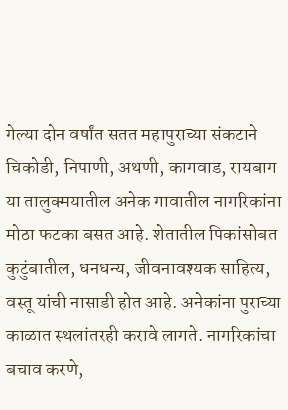गेल्या दोन वर्षांत सतत महापुराच्या संकटाने चिकोडी, निपाणी, अथणी, कागवाड, रायबाग या तालुक्मयातील अनेक गावातील नागरिकांना मोठा फटका बसत आहे. शेतातील पिकांसोबत कुटुंबातील, धनधन्य, जीवनावश्यक साहित्य, वस्तू यांची नासाडी होत आहे. अनेकांना पुराच्या काळात स्थलांतरही करावे लागते. नागरिकांचा बचाव करणे,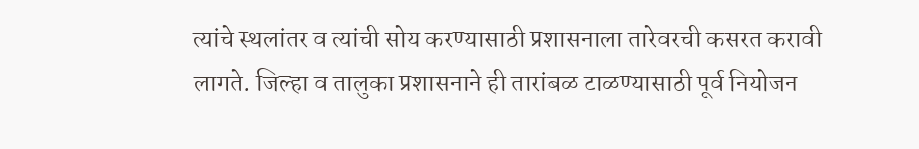त्यांचे स्थलांतर व त्यांची सोय करण्यासाठी प्रशासनाला तारेवरची कसरत करावी लागते. जिल्हा व तालुका प्रशासनाने ही तारांबळ टाळण्यासाठी पूर्व नियोजन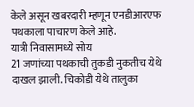केले असून खबरदारी म्हणून एनडीआरएफ पथकाला पाचारण केले आहे.
यात्री निवासामध्ये सोय
21 जणांच्या पथकाची तुकडी नुकतीच येथे दाखल झाली. चिकोडी येथे तालुका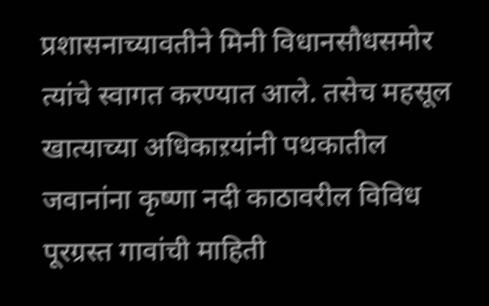प्रशासनाच्यावतीने मिनी विधानसौधसमोर त्यांचे स्वागत करण्यात आले. तसेच महसूल खात्याच्या अधिकाऱयांनी पथकातील जवानांना कृष्णा नदी काठावरील विविध पूरग्रस्त गावांची माहिती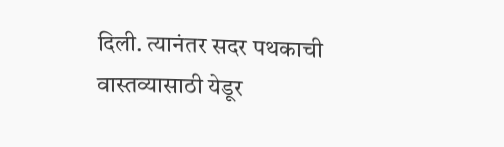दिली. त्यानंतर सदर पथकाची वास्तव्यासाठी येडूर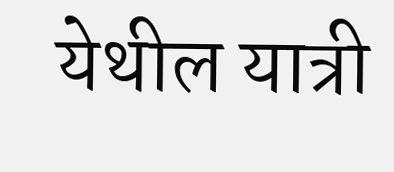येथील यात्री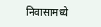निवासामध्ये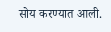सोय करण्यात आली.